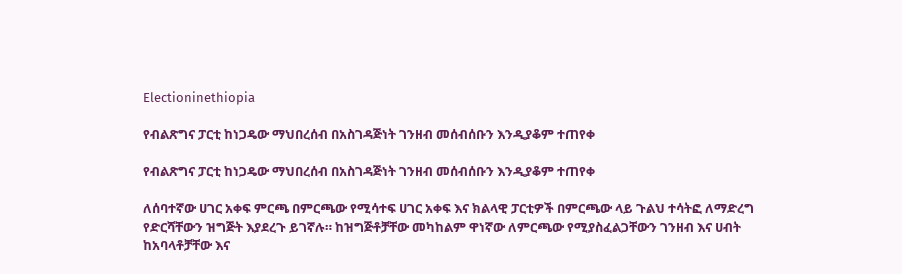Electioninethiopia

የብልጽግና ፓርቲ ከነጋዴው ማህበረሰብ በአስገዳጅነት ገንዘብ መሰብሰቡን እንዲያቆም ተጠየቀ

የብልጽግና ፓርቲ ከነጋዴው ማህበረሰብ በአስገዳጅነት ገንዘብ መሰብሰቡን እንዲያቆም ተጠየቀ

ለሰባተኛው ሀገር አቀፍ ምርጫ በምርጫው የሚሳተፍ ሀገር አቀፍ እና ክልላዊ ፓርቲዎች በምርጫው ላይ ጉልህ ተሳትፎ ለማድረግ የድርሻቸውን ዝግጅት እያደረጉ ይገኛሉ። ከዝግጅቶቻቸው መካከልም ዋነኛው ለምርጫው የሚያስፈልጋቸውን ገንዘብ እና ሀብት ከአባላቶቻቸው እና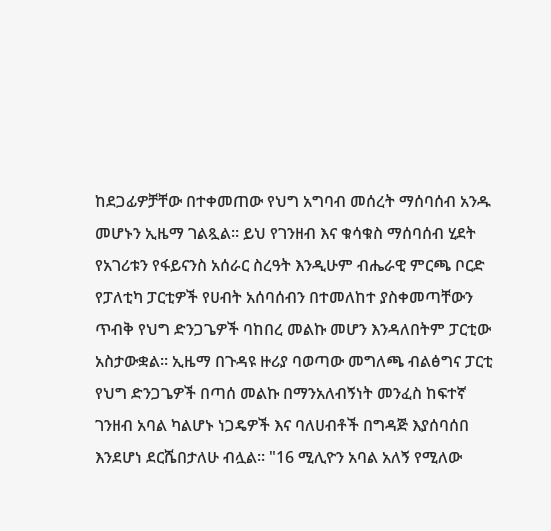ከደጋፊዎቻቸው በተቀመጠው የህግ አግባብ መሰረት ማሰባሰብ አንዱ መሆኑን ኢዜማ ገልጿል። ይህ የገንዘብ እና ቁሳቁስ ማሰባሰብ ሂደት የአገሪቱን የፋይናንስ አሰራር ስረዓት እንዲሁም ብሔራዊ ምርጫ ቦርድ የፓለቲካ ፓርቲዎች የሀብት አሰባሰብን በተመለከተ ያስቀመጣቸውን ጥብቅ የህግ ድንጋጌዎች ባከበረ መልኩ መሆን እንዳለበትም ፓርቲው አስታውቋል። ኢዜማ በጉዳዩ ዙሪያ ባወጣው መግለጫ ብልፅግና ፓርቲ የህግ ድንጋጌዎች በጣሰ መልኩ በማንአለብኝነት መንፈስ ከፍተኛ ገንዘብ አባል ካልሆኑ ነጋዴዎች እና ባለሀብቶች በግዳጅ እያሰባሰበ እንደሆነ ደርሼበታለሁ ብሏል። "16 ሚሊዮን አባል አለኝ የሚለው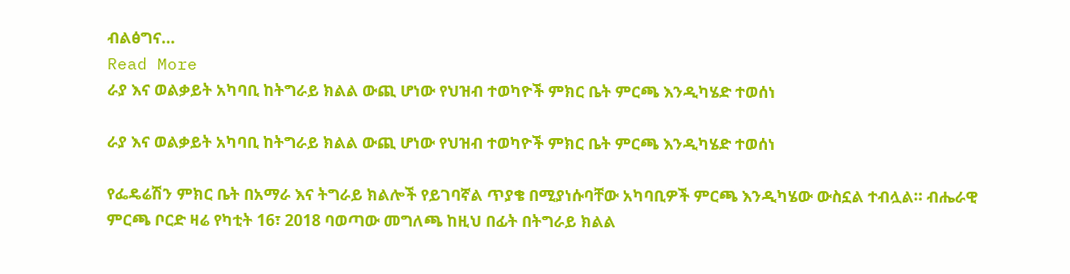ብልፅግና…
Read More
ራያ እና ወልቃይት አካባቢ ከትግራይ ክልል ውጪ ሆነው የህዝብ ተወካዮች ምክር ቤት ምርጫ እንዲካሄድ ተወሰነ

ራያ እና ወልቃይት አካባቢ ከትግራይ ክልል ውጪ ሆነው የህዝብ ተወካዮች ምክር ቤት ምርጫ እንዲካሄድ ተወሰነ

የፌዴሬሽን ምክር ቤት በአማራ እና ትግራይ ክልሎች የይገባኛል ጥያቄ በሚያነሱባቸው አካባቢዎች ምርጫ እንዲካሄው ውስኗል ተብሏል። ብሔራዊ ምርጫ ቦርድ ዛሬ የካቲት 16፣ 2018 ባወጣው መግለጫ ከዚህ በፊት በትግራይ ክልል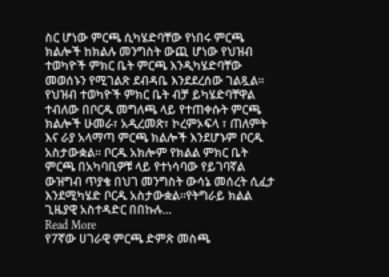ስር ሆነው ምርጫ ሲካሄድባቸው የነበሩ ምርጫ ክልሎች ከክልሉ መንግስት ውጪ ሆነው የህዝብ ተወካዮች ምክር ቤት ምርጫ እንዲካሄድባቸው መወሰኑን የሚገልጽ ደብዳቤ እንደደረሰው ገልጿል፡፡ የህዝብ ተወካዮች ምክር ቤት ብቻ ይካሄድባቸዋል ተብለው በቦርዱ መግለጫ ላይ የተጠቀሱት ምርጫ ክልሎች ሁመራ፣ አዲረመጽ፣ ኮረምኦፍላ ፣ ጠለምት እና ራያ አላማጣ ምርጫ ክልሎች እንደሆኑም ቦርዱ አስታውቋል፡፡ ቦርዱ አክሎም የክልል ምክር ቤት ምርጫ በአካባቢዎቹ ላይ የተነሳባው የይገባኛል ውዝግብ ጥያቄ በህገ መንግስት ውሳኔ መሰረት ሲፈታ እንደሚካሄድ ቦርዱ አስታውቋል።የትግራይ ክልል ጊዜያዊ አስተዳድር በበኩሉ…
Read More
የ7ኛው ሀገራዊ ምርጫ ድምጽ መስጫ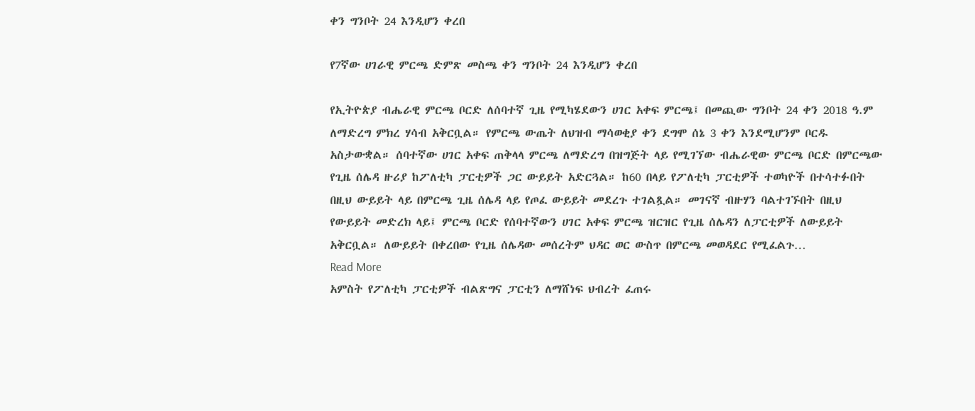ቀን ግንቦት 24 እንዲሆን ቀረበ

የ7ኛው ሀገራዊ ምርጫ ድምጽ መስጫ ቀን ግንቦት 24 እንዲሆን ቀረበ

የኢትዮጵያ ብሔራዊ ምርጫ ቦርድ ለሰባተኛ ጊዜ የሚካሄደውን ሀገር አቀፍ ምርጫ፤ በመጪው ግንቦት 24 ቀን 2018 ዓ.ም ለማድረግ ምክረ ሃሳብ አቅርቧል። የምርጫ ውጤት ለህዝብ ማሳወቂያ ቀን ደግሞ ሰኔ 3 ቀን እንደሚሆንም ቦርዱ አስታውቋል። ሰባተኛው ሀገር አቀፍ ጠቅላላ ምርጫ ለማድረግ በዝግጅት ላይ የሚገኘው ብሔራዊው ምርጫ ቦርድ በምርጫው የጊዜ ሰሌዳ ዙሪያ ከፖለቲካ ፓርቲዎች ጋር ውይይት አድርጓል። ከ60 በላይ የፖለቲካ ፓርቲዎች ተወካዮች በተሳተፉበት በዚህ ውይይት ላይ በምርጫ ጊዜ ሰሌዳ ላይ የጦፈ ውይይት መደረጉ ተገልጿል። መገናኛ ብዙሃን ባልተገኙበት በዚህ የውይይት መድረክ ላይ፤ ምርጫ ቦርድ የሰባተኛውን ሀገር አቀፍ ምርጫ ዝርዝር የጊዜ ሰሌዳን ለፓርቲዎች ለውይይት አቅርቧል። ለውይይት በቀረበው የጊዜ ሰሌዳው መሰረትም ህዳር ወር ውስጥ በምርጫ መወዳደር የሚፈልጉ…
Read More
አምስት የፖለቲካ ፓርቲዎች ብልጽግና ፓርቲን ለማሸነፍ ህብረት ፈጠሩ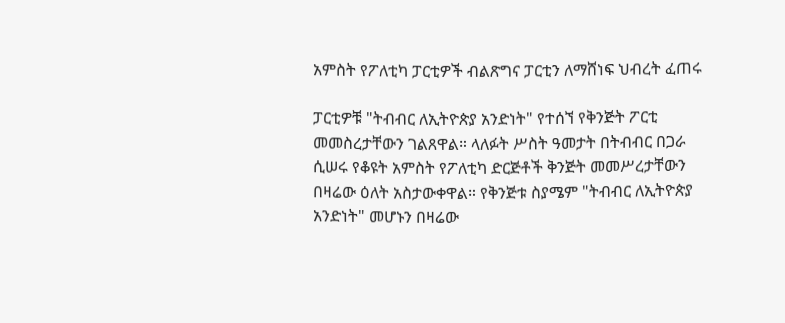አምስት የፖለቲካ ፓርቲዎች ብልጽግና ፓርቲን ለማሸነፍ ህብረት ፈጠሩ

ፓርቲዎቹ "ትብብር ለኢትዮጵያ አንድነት" የተሰኘ የቅንጅት ፖርቲ መመስረታቸውን ገልጸዋል። ላለፉት ሥስት ዓመታት በትብብር በጋራ ሲሠሩ የቆዩት አምስት የፖለቲካ ድርጅቶች ቅንጅት መመሥረታቸውን በዛሬው ዕለት አስታውቀዋል። የቅንጅቱ ስያሜም "ትብብር ለኢትዮጵያ አንድነት" መሆኑን በዛሬው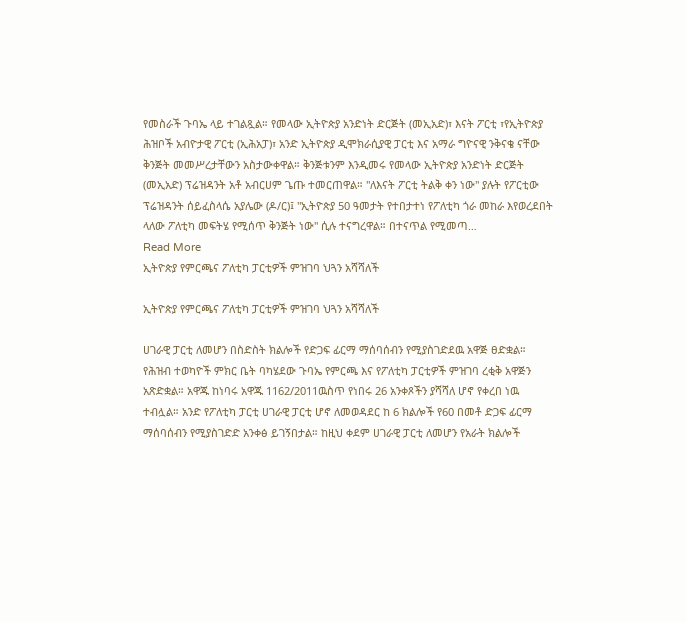የመስራች ጉባኤ ላይ ተገልጿል። የመላው ኢትዮጵያ አንድነት ድርጅት (መኢአድ)፣ እናት ፖርቲ ፣የኢትዮጵያ ሕዝቦች አብዮታዊ ፖርቲ (ኢሕአፓ)፣ አንድ ኢትዮጵያ ዲሞክራሲያዊ ፓርቲ እና አማራ ግዮናዊ ንቅናቄ ናቸው ቅንጅት መመሥረታቸውን አስታውቀዋል። ቅንጅቱንም እንዲመሩ የመላው ኢትዮጵያ አንድነት ድርጅት (መኢአድ) ፕሬዝዳንት አቶ አብርሀም ጌጡ ተመርጠዋል። "ለእናት ፖርቲ ትልቅ ቀን ነው" ያሉት የፖርቲው ፕሬዝዳንት ሰይፈስላሴ አያሌው (ዶ/ር)፤ "ኢትዮጵያ 50 ዓመታት የተበታተነ የፖለቲካ ጎራ መከራ እየወረደበት ላለው ፖለቲካ መፍትሄ የሚሰጥ ቅንጅት ነው" ሲሉ ተናግረዋል። በተናጥል የሚመጣ…
Read More
ኢትዮጵያ የምርጫና ፖለቲካ ፓርቲዎች ምዝገባ ህጓን አሻሻለች

ኢትዮጵያ የምርጫና ፖለቲካ ፓርቲዎች ምዝገባ ህጓን አሻሻለች

ሀገራዊ ፓርቲ ለመሆን በስድስት ክልሎች የድጋፍ ፊርማ ማሰባሰብን የሚያስገድደዉ አዋጅ ፀድቋል። የሕዝብ ተወካዮች ምክር ቤት ባካሄደው ጉባኤ የምርጫ እና የፖለቲካ ፓርቲዎች ምዝገባ ረቂቅ አዋጅን አጽድቋል። አዋጁ ከነባሩ አዋጁ 1162/2011ዉስጥ የነበሩ 26 አንቀጾችን ያሻሻለ ሆኖ የቀረበ ነዉ ተብሏል። አንድ የፖለቲካ ፓርቲ ሀገራዊ ፓርቲ ሆኖ ለመወዳደር ከ 6 ክልሎች የ60 በመቶ ድጋፍ ፊርማ ማሰባሰብን የሚያስገድድ አንቀፅ ይገኝበታል። ከዚህ ቀደም ሀገራዊ ፓርቲ ለመሆን የአራት ክልሎች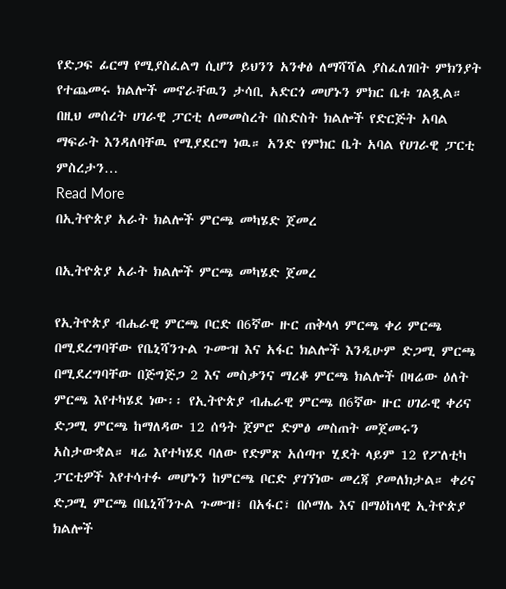የድጋፍ ፊርማ የሚያስፈልግ ሲሆን ይህንን አንቀፅ ለማሻሻል ያስፈለገበት ምክንያት የተጨመሩ ክልሎች መኖራቸዉን ታሳቢ አድርጎ መሆኑን ምክር ቤቱ ገልጿል። በዚህ መሰረት ሀገራዊ ፓርቲ ለመመስረት በስድስት ክልሎች የድርጅት አባል ማፍራት እንዳለባቸዉ የሚያደርግ ነዉ። አንድ የምክር ቤት አባል የሀገራዊ ፓርቲ ምስረታን…
Read More
በኢትዮጵያ አራት ክልሎች ምርጫ መካሄድ ጀመረ

በኢትዮጵያ አራት ክልሎች ምርጫ መካሄድ ጀመረ

የኢትዮጵያ ብሔራዊ ምርጫ ቦርድ በ6ኛው ዙር ጠቅላላ ምርጫ ቀሪ ምርጫ በሚደረግባቸው የቤኒሻንጉል ጉሙዝ እና አፋር ክልሎች እንዲሁም ድጋሚ ምርጫ በሚደረግባቸው በጅግጅጋ 2 እና መስቃንና ማረቆ ምርጫ ክልሎች በዛሬው ዕለት ምርጫ እየተካሄደ ነው፡፡ የኢትዮጵያ ብሔራዊ ምርጫ በ6ኛው ዙር ሀገራዊ ቀሪና ድጋሚ ምርጫ ከማለዳው 12 ሰዓት ጀምሮ ድምፅ መስጠት መጀመሩን አስታውቋል። ዛሬ እየተካሄደ ባለው የድምጽ አሰጣጥ ሂደት ላይም 12 የፖለቲካ ፓርቲዎች እየተሳተፉ መሆኑን ከምርጫ ቦርድ ያገኘነው መረጃ ያመለክታል። ቀሪና ድጋሚ ምርጫ በቤኒሻንጉል ጉሙዝ፣ በአፋር፣ በሶማሌ እና በማዕከላዊ ኢትዮጵያ ክልሎች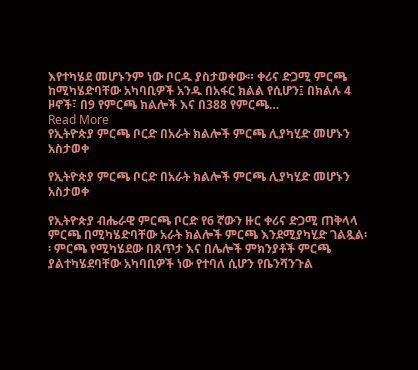እየተካሄደ መሆኑንም ነው ቦርዱ ያስታወቀው። ቀሪና ድጋሚ ምርጫ ከሚካሄድባቸው አካባቢዎች አንዱ በአፋር ክልል የሲሆን፤ በክልሉ 4 ዞኖች፣ በ9 የምርጫ ክልሎች እና በ388 የምርጫ…
Read More
የኢትዮጵያ ምርጫ ቦርድ በአራት ክልሎች ምርጫ ሊያካሂድ መሆኑን አስታወቀ

የኢትዮጵያ ምርጫ ቦርድ በአራት ክልሎች ምርጫ ሊያካሂድ መሆኑን አስታወቀ

የኢትዮጵያ ብሔራዊ ምርጫ ቦርድ የ6 ኛውን ዙር ቀሪና ድጋሚ ጠቅላላ ምርጫ በሚካሄድባቸው አራት ክልሎች ምርጫ እንደሚያካሂድ ገልጿል፡፡ ምርጫ የሚካሄደው በጸጥታ እና በሌሎች ምክንያቶች ምርጫ ያልተካሄደባቸው አካባቢዎች ነው የተባለ ሲሆን የቤንሻንጉል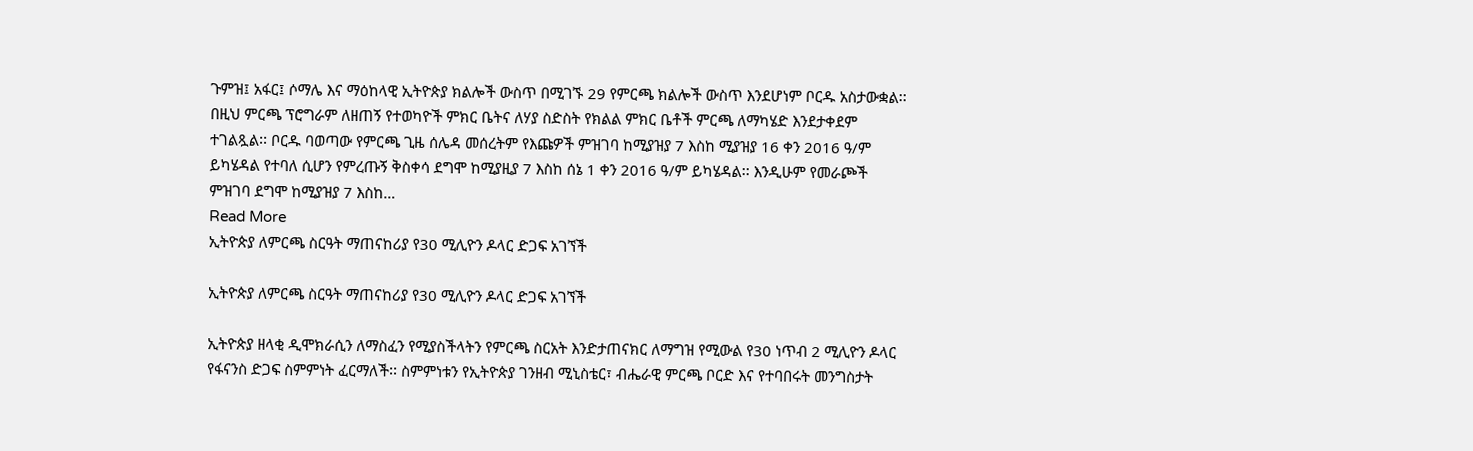ጉምዝ፤ አፋር፤ ሶማሌ እና ማዕከላዊ ኢትዮጵያ ክልሎች ውስጥ በሚገኙ 29 የምርጫ ክልሎች ውስጥ እንደሆነም ቦርዱ አስታውቋል፡፡ በዚህ ምርጫ ፕሮግራም ለዘጠኝ የተወካዮች ምክር ቤትና ለሃያ ስድስት የክልል ምክር ቤቶች ምርጫ ለማካሄድ እንደታቀደም ተገልጿል፡፡ ቦርዱ ባወጣው የምርጫ ጊዜ ሰሌዳ መሰረትም የእጩዎች ምዝገባ ከሚያዝያ 7 እስከ ሚያዝያ 16 ቀን 2016 ዓ/ም ይካሄዳል የተባለ ሲሆን የምረጡኝ ቅስቀሳ ደግሞ ከሚያዚያ 7 እስከ ሰኔ 1 ቀን 2016 ዓ/ም ይካሄዳል፡፡ እንዲሁም የመራጮች ምዝገባ ደግሞ ከሚያዝያ 7 እስከ…
Read More
ኢትዮጵያ ለምርጫ ስርዓት ማጠናከሪያ የ30 ሚሊዮን ዶላር ድጋፍ አገኘች

ኢትዮጵያ ለምርጫ ስርዓት ማጠናከሪያ የ30 ሚሊዮን ዶላር ድጋፍ አገኘች

ኢትዮጵያ ዘላቂ ዲሞክራሲን ለማስፈን የሚያስችላትን የምርጫ ስርአት እንድታጠናክር ለማግዝ የሚውል የ30 ነጥብ 2 ሚሊዮን ዶላር የፋናንስ ድጋፍ ስምምነት ፈርማለች፡፡ ስምምነቱን የኢትዮጵያ ገንዘብ ሚኒስቴር፣ ብሔራዊ ምርጫ ቦርድ እና የተባበሩት መንግስታት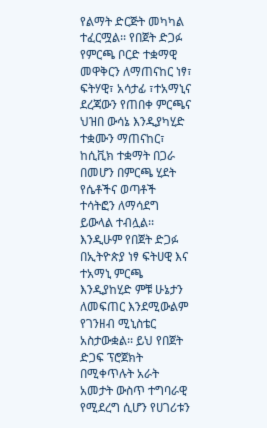የልማት ድርጅት መካካል ተፈርሟል፡፡ የበጀት ድጋፉ የምርጫ ቦርድ ተቋማዊ መዋቅርን ለማጠናከር ነፃ፣ ፍትሃዊ፣ አሳታፊ ፣ተአማኒና ደረጃውን የጠበቀ ምርጫና ህዝበ ውሳኔ እንዲያካሂድ ተቋሙን ማጠናከር፣ ከሲቪክ ተቋማት በጋራ በመሆን በምርጫ ሂደት የሴቶችና ወጣቶች ተሳትፎን ለማሳደግ ይውላል ተብሏል፡፡ እንዲሁም የበጀት ድጋፉ በኢትዮጵያ ነፃ ፍትሀዊ እና ተአማኒ ምርጫ እንዲያከሂድ ምቹ ሁኔታን ለመፍጠር እንደሚውልም የገንዘብ ሚኒስቴር አስታውቋል፡፡ ይህ የበጀት ድጋፍ ፕሮጀክት በሚቀጥሉት አራት አመታት ውስጥ ተግባራዊ የሚደረግ ሲሆን የሀገሪቱን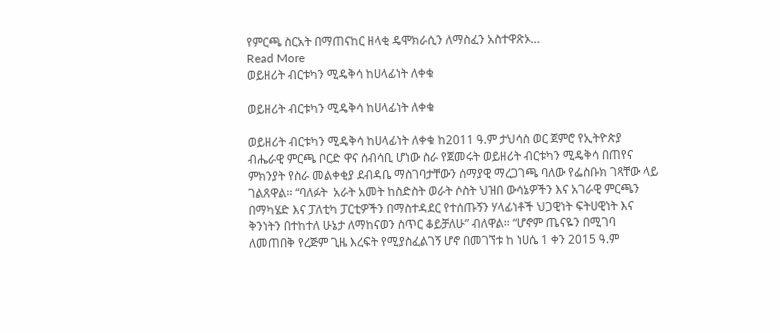የምርጫ ስርአት በማጠናከር ዘላቂ ዴሞክራሲን ለማስፈን አስተዋጽኦ…
Read More
ወይዘሪት ብርቱካን ሚዴቅሳ ከሀላፊነት ለቀቁ

ወይዘሪት ብርቱካን ሚዴቅሳ ከሀላፊነት ለቀቁ

ወይዘሪት ብርቱካን ሚዴቅሳ ከሀላፊነት ለቀቁ ከ2011 ዓ.ም ታህሳስ ወር ጀምሮ የኢትዮጵያ ብሔራዊ ምርጫ ቦርድ ዋና ሰብሳቢ ሆነው ስራ የጀመሩት ወይዘሪት ብርቱካን ሚዴቅሳ በጠየና ምክንያት የስራ መልቀቂያ ደብዳቤ ማስገባታቸውን ሰማያዊ ማረጋገጫ ባለው የፌስቡክ ገጻቸው ላይ ገልጸዋል፡፡ “ባለፉት  አራት አመት ከስድስት ወራት ሶስት ህዝበ ውሳኔዎችን እና አገራዊ ምርጫን በማካሄድ እና ፓለቲካ ፓርቲዎችን በማስተዳደር የተሰጡኝን ሃላፊነቶች ህጋዊነት ፍትሀዊነት እና ቅንነትን በተከተለ ሁኔታ ለማከናወን ስጥር ቆይቻለሁ” ብለዋል። “ሆኖም ጤናዬን በሚገባ ለመጠበቅ የረጅም ጊዜ እረፍት የሚያስፈልገኝ ሆኖ በመገኘቱ ከ ነሀሴ 1 ቀን 2015 ዓ.ም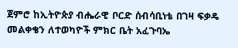ጀምሮ ከኢትዮጵያ ብሔራዊ ቦርድ ሰብሳቢነቴ በገዛ ፍቃዴ  መልቀቄን ለተወካዮች ምክር ቤት አፈጉባኤ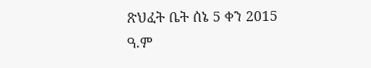ጽህፈት ቤት ሰኔ 5 ቀን 2015 ዓ.ም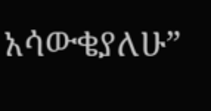አሳውቄያለሁ”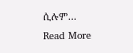ሲሉም…
Read More